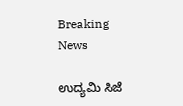Breaking News

ಉದ್ಯಮಿ ಸಿಜೆ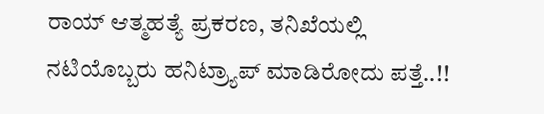ರಾಯ್ ಆತ್ಮಹತ್ಯೆ ಪ್ರಕರಣ, ತನಿಖೆಯಲ್ಲಿ ನಟಿಯೊಬ್ಬರು ಹನಿಟ್ರ್ಯಾಪ್ ಮಾಡಿರೋದು ಪತ್ತೆ..!!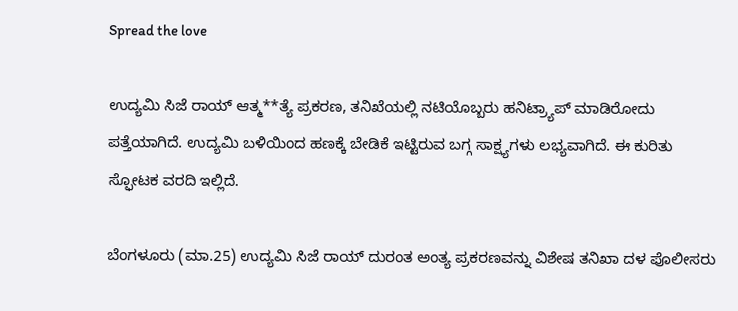Spread the love

ಉದ್ಯಮಿ ಸಿಜೆ ರಾಯ್ ಆತ್ಮ**ತ್ಯೆ ಪ್ರಕರಣ, ತನಿಖೆಯಲ್ಲಿ ನಟಿಯೊಬ್ಬರು ಹನಿಟ್ರ್ಯಾಪ್ ಮಾಡಿರೋದು ಪತ್ತೆಯಾಗಿದೆ. ಉದ್ಯಮಿ ಬಳಿಯಿಂದ ಹಣಕ್ಕೆ ಬೇಡಿಕೆ ಇಟ್ಟಿರುವ ಬಗ್ಗ ಸಾಕ್ಷ್ಯಗಳು ಲಭ್ಯವಾಗಿದೆ. ಈ ಕುರಿತು ಸ್ಫೋಟಕ ವರದಿ ಇಲ್ಲಿದೆ.

ಬೆಂಗಳೂರು (ಮಾ.25) ಉದ್ಯಮಿ ಸಿಜೆ ರಾಯ್ ದುರಂತ ಅಂತ್ಯ ಪ್ರಕರಣವನ್ನು ವಿಶೇಷ ತನಿಖಾ ದಳ ಪೊಲೀಸರು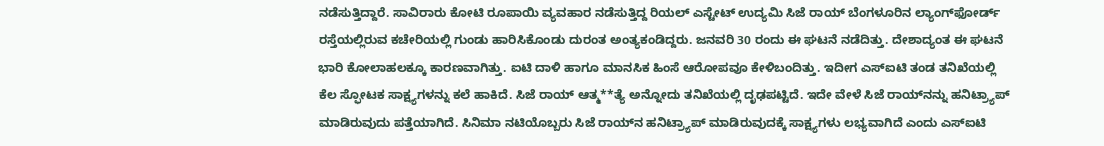ನಡೆಸುತ್ತಿದ್ದಾರೆ. ಸಾವಿರಾರು ಕೋಟಿ ರೂಪಾಯಿ ವ್ಯವಹಾರ ನಡೆಸುತ್ತಿದ್ದ ರಿಯಲ್ ಎಸ್ಟೇಟ್ ಉದ್ಯಮಿ ಸಿಜೆ ರಾಯ್ ಬೆಂಗಳೂರಿನ ಲ್ಯಾಂಗ್‌ಫೋರ್ಡ್ ರಸ್ತೆಯಲ್ಲಿರುವ ಕಚೇರಿಯಲ್ಲಿ ಗುಂಡು ಹಾರಿಸಿಕೊಂಡು ದುರಂತ ಅಂತ್ಯಕಂಡಿದ್ದರು. ಜನವರಿ 30 ರಂದು ಈ ಘಟನೆ ನಡೆದಿತ್ತು. ದೇಶಾದ್ಯಂತ ಈ ಘಟನೆ ಭಾರಿ ಕೋಲಾಹಲಕ್ಕೂ ಕಾರಣವಾಗಿತ್ತು. ಐಟಿ ದಾಳಿ ಹಾಗೂ ಮಾನಸಿಕ ಹಿಂಸೆ ಆರೋಪವೂ ಕೇಳಿಬಂದಿತ್ತು. ಇದೀಗ ಎಸ್‌ಐಟಿ ತಂಡ ತನಿಖೆಯಲ್ಲಿ ಕೆಲ ಸ್ಫೋಟಕ ಸಾಕ್ಷ್ಯಗಳನ್ನು ಕಲೆ ಹಾಕಿದೆ. ಸಿಜೆ ರಾಯ್ ಆತ್ಮ**ತ್ಯೆ ಅನ್ನೋದು ತನಿಖೆಯಲ್ಲಿ ದೃಢಪಟ್ಟಿದೆ. ಇದೇ ವೇಳೆ ಸಿಜೆ ರಾಯ್‌ನನ್ನು ಹನಿಟ್ರ್ಯಾಪ್ ಮಾಡಿರುವುದು ಪತ್ತೆಯಾಗಿದೆ. ಸಿನಿಮಾ ನಟಿಯೊಬ್ಬರು ಸಿಜೆ ರಾಯ್‌ನ ಹನಿಟ್ರ್ಯಾಪ್ ಮಾಡಿರುವುದಕ್ಕೆ ಸಾಕ್ಷ್ಯಗಳು ಲಭ್ಯವಾಗಿದೆ ಎಂದು ಎಸ್ಐಟಿ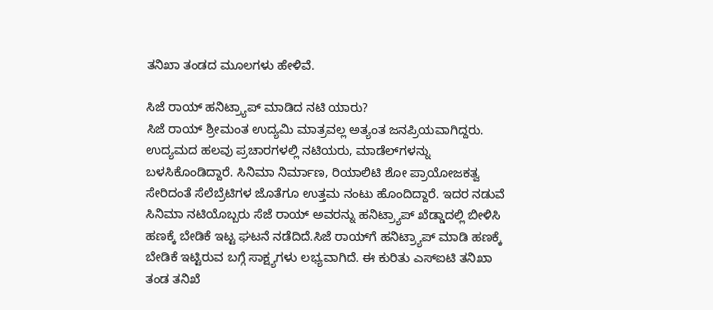ತನಿಖಾ ತಂಡದ ಮೂಲಗಳು ಹೇಳಿವೆ.

ಸಿಜೆ ರಾಯ್ ಹನಿಟ್ರ್ಯಾಪ್ ಮಾಡಿದ ನಟಿ ಯಾರು?
ಸಿಜೆ ರಾಯ್ ಶ್ರೀಮಂತ ಉದ್ಯಮಿ ಮಾತ್ರವಲ್ಲ ಅತ್ಯಂತ ಜನಪ್ರಿಯವಾಗಿದ್ದರು. ಉದ್ಯಮದ ಹಲವು ಪ್ರಚಾರಗಳಲ್ಲಿ ನಟಿಯರು, ಮಾಡೆಲ್‌ಗಳನ್ನು ಬಳಸಿಕೊಂಡಿದ್ದಾರೆ. ಸಿನಿಮಾ ನಿರ್ಮಾಣ, ರಿಯಾಲಿಟಿ ಶೋ ಪ್ರಾಯೋಜಕತ್ವ ಸೇರಿದಂತೆ ಸೆಲೆಬ್ರೆಟಿಗಳ ಜೊತೆಗೂ ಉತ್ತಮ ನಂಟು ಹೊಂದಿದ್ದಾರೆ. ಇದರ ನಡುವೆ ಸಿನಿಮಾ ನಟಿಯೊಬ್ಬರು ಸೆಜೆ ರಾಯ್‌ ಅವರನ್ನು ಹನಿಟ್ರ್ಯಾಪ್ ಖೆಡ್ಡಾದಲ್ಲಿ ಬೀಳಿಸಿ ಹಣಕ್ಕೆ ಬೇಡಿಕೆ ಇಟ್ಟ ಘಟನೆ ನಡೆದಿದೆ.ಸಿಜೆ ರಾಯ್‌ಗೆ ಹನಿಟ್ರ್ಯಾಪ್ ಮಾಡಿ ಹಣಕ್ಕೆ ಬೇಡಿಕೆ ಇಟ್ಟಿರುವ ಬಗ್ಗೆ ಸಾಕ್ಷ್ಯಗಳು ಲಭ್ಯವಾಗಿದೆ. ಈ ಕುರಿತು ಎಸ್ಐಟಿ ತನಿಖಾ ತಂಡ ತನಿಖೆ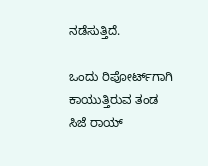ನಡೆಸುತ್ತಿದೆ.

ಒಂದು ರಿಪೋರ್ಟ್‌ಗಾಗಿ ಕಾಯುತ್ತಿರುವ ತಂಡ
ಸಿಜೆ ರಾಯ್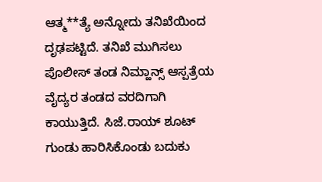ಆತ್ಮ**ತ್ಯೆ ಅನ್ನೋದು ತನಿಖೆಯಿಂದ ದೃಢಪಟ್ಟಿದೆ. ತನಿಖೆ ಮುಗಿಸಲು ಪೊಲೀಸ್ ತಂಡ ನಿಮ್ಹಾನ್ಸ್ ಆಸ್ಪತ್ರೆಯ ವೈದ್ಯರ ತಂಡದ ವರದಿಗಾಗಿ ಕಾಯುತ್ತಿದೆ. ಸಿ‌ಜೆ.ರಾಯ್ ಶೂಟ್ ಗುಂಡು ಹಾರಿಸಿಕೊಂಡು ಬದುಕು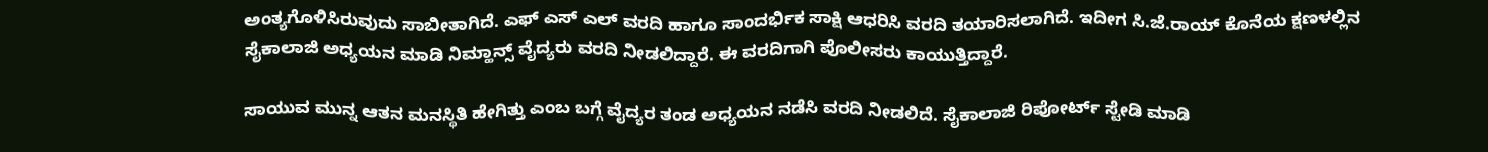ಅಂತ್ಯಗೊಳಿಸಿರುವುದು ಸಾಬೀತಾಗಿದೆ. ಎಫ್ ಎಸ್ ಎಲ್ ವರದಿ ಹಾಗೂ ಸಾಂದರ್ಭಿಕ ಸಾಕ್ಷಿ ಆಧರಿಸಿ ವರದಿ ತಯಾರಿಸಲಾಗಿದೆ. ಇದೀಗ ಸಿ.ಜೆ.ರಾಯ್ ಕೊನೆಯ ಕ್ಷಣಳಲ್ಲಿನ ಸೈಕಾಲಾಜಿ ಅಧ್ಯಯನ ಮಾಡಿ ನಿಮ್ಹಾನ್ಸ್ ವೈದ್ಯರು ವರದಿ ನೀಡಲಿದ್ದಾರೆ. ಈ ವರದಿಗಾಗಿ ಪೊಲೀಸರು ಕಾಯುತ್ತಿದ್ದಾರೆ.

ಸಾಯುವ ಮುನ್ನ ಆತನ ಮನಸ್ಥಿತಿ ಹೇಗಿತ್ತು ಎಂಬ ಬಗ್ಗೆ ವೈದ್ಯರ ತಂಡ ಅಧ್ಯಯನ ನಡೆಸಿ ವರದಿ ನೀಡಲಿದೆ. ಸೈಕಾಲಾಜಿ ರಿಪೋರ್ಟ್ ಸ್ಟೇಡಿ ಮಾಡಿ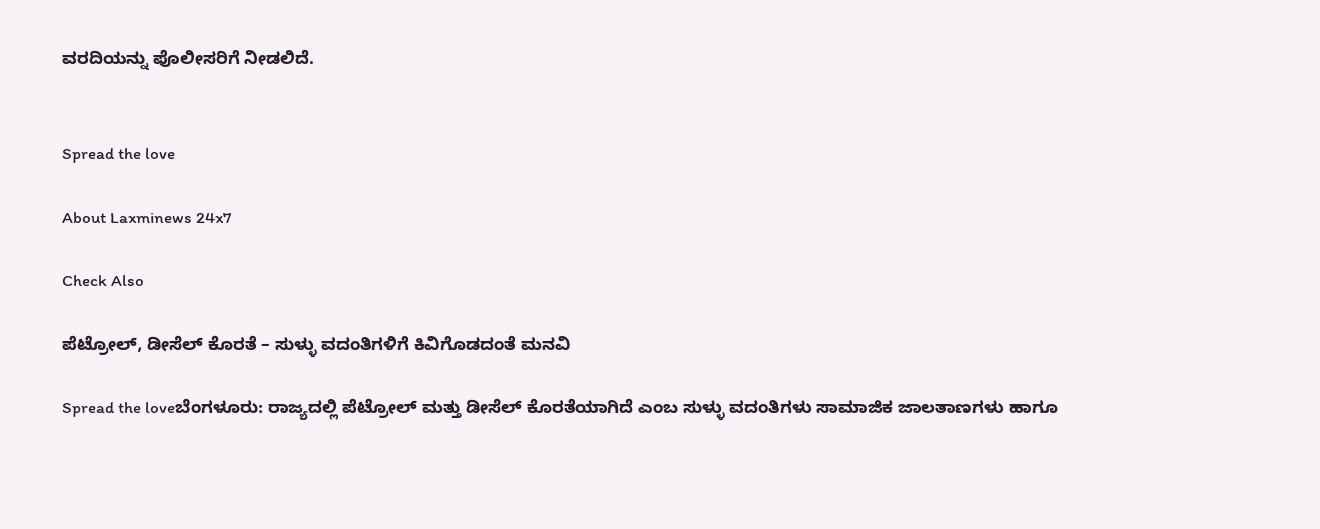ವರದಿಯನ್ನು ಪೊಲೀಸರಿಗೆ ನೀಡಲಿದೆ.


Spread the love

About Laxminews 24x7

Check Also

ಪೆಟ್ರೋಲ್, ಡೀಸೆಲ್ ಕೊರತೆ – ಸುಳ್ಳು ವದಂತಿಗಳಿಗೆ ಕಿವಿಗೊಡದಂತೆ ಮನವಿ

Spread the loveಬೆಂಗಳೂರು: ರಾಜ್ಯದಲ್ಲಿ ಪೆಟ್ರೋಲ್ ಮತ್ತು ಡೀಸೆಲ್ ಕೊರತೆಯಾಗಿದೆ ಎಂಬ ಸುಳ್ಳು ವದಂತಿಗಳು ಸಾಮಾಜಿಕ ಜಾಲತಾಣಗಳು ಹಾಗೂ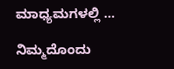ಮಾಧ್ಯಮಗಳಲ್ಲಿ …

ನಿಮ್ಮದೊಂದು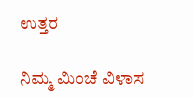ಉತ್ತರ

ನಿಮ್ಮ ಮಿಂಚೆ ವಿಳಾಸ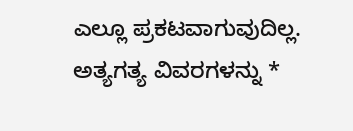ಎಲ್ಲೂ ಪ್ರಕಟವಾಗುವುದಿಲ್ಲ. ಅತ್ಯಗತ್ಯ ವಿವರಗಳನ್ನು *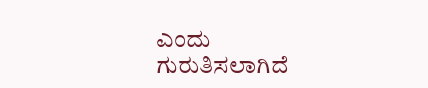ಎಂದು ಗುರುತಿಸಲಾಗಿದೆ